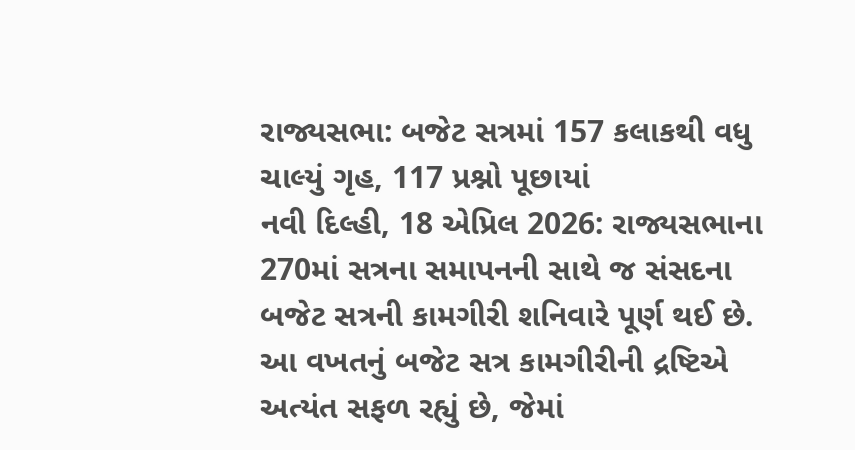રાજ્યસભા: બજેટ સત્રમાં 157 કલાકથી વધુ ચાલ્યું ગૃહ, 117 પ્રશ્નો પૂછાયાં
નવી દિલ્હી, 18 એપ્રિલ 2026: રાજ્યસભાના 270માં સત્રના સમાપનની સાથે જ સંસદના બજેટ સત્રની કામગીરી શનિવારે પૂર્ણ થઈ છે. આ વખતનું બજેટ સત્ર કામગીરીની દ્રષ્ટિએ અત્યંત સફળ રહ્યું છે, જેમાં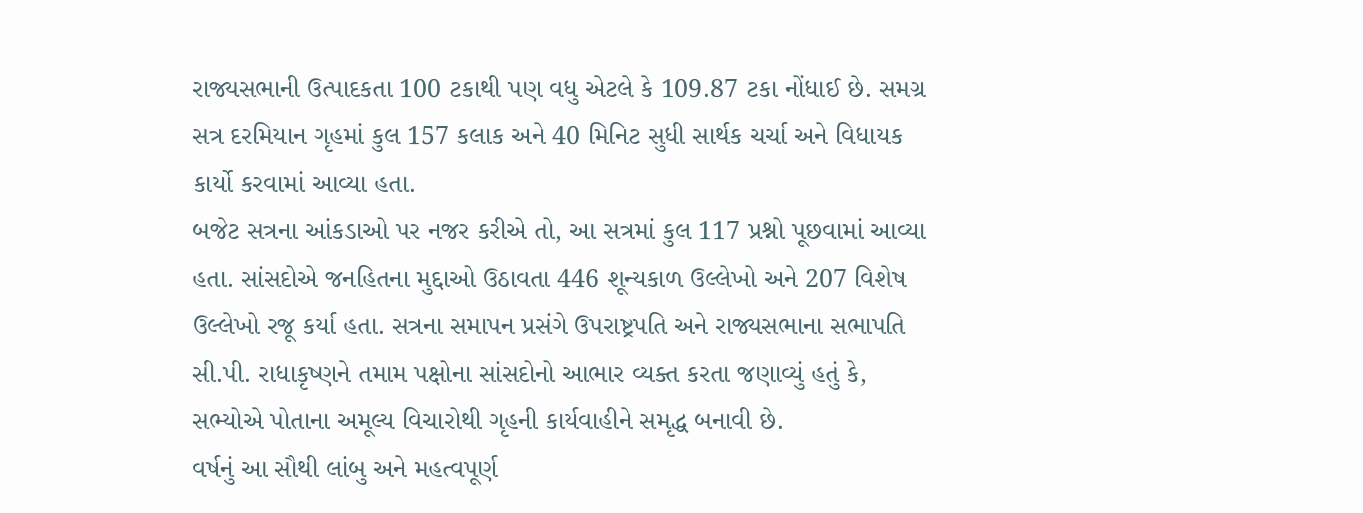રાજ્યસભાની ઉત્પાદકતા 100 ટકાથી પણ વધુ એટલે કે 109.87 ટકા નોંધાઈ છે. સમગ્ર સત્ર દરમિયાન ગૃહમાં કુલ 157 કલાક અને 40 મિનિટ સુધી સાર્થક ચર્ચા અને વિધાયક કાર્યો કરવામાં આવ્યા હતા.
બજેટ સત્રના આંકડાઓ પર નજર કરીએ તો, આ સત્રમાં કુલ 117 પ્રશ્નો પૂછવામાં આવ્યા હતા. સાંસદોએ જનહિતના મુદ્દાઓ ઉઠાવતા 446 શૂન્યકાળ ઉલ્લેખો અને 207 વિશેષ ઉલ્લેખો રજૂ કર્યા હતા. સત્રના સમાપન પ્રસંગે ઉપરાષ્ટ્રપતિ અને રાજ્યસભાના સભાપતિ સી.પી. રાધાકૃષ્ણને તમામ પક્ષોના સાંસદોનો આભાર વ્યક્ત કરતા જણાવ્યું હતું કે, સભ્યોએ પોતાના અમૂલ્ય વિચારોથી ગૃહની કાર્યવાહીને સમૃદ્ધ બનાવી છે.
વર્ષનું આ સૌથી લાંબુ અને મહત્વપૂર્ણ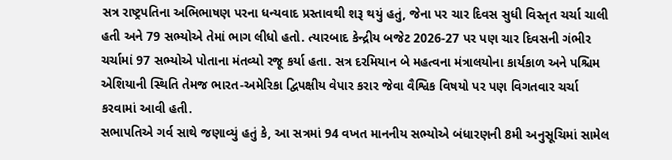સત્ર રાષ્ટ્રપતિના અભિભાષણ પરના ધન્યવાદ પ્રસ્તાવથી શરૂ થયું હતું, જેના પર ચાર દિવસ સુધી વિસ્તૃત ચર્ચા ચાલી હતી અને 79 સભ્યોએ તેમાં ભાગ લીધો હતો. ત્યારબાદ કેન્દ્રીય બજેટ 2026-27 પર પણ ચાર દિવસની ગંભીર ચર્ચામાં 97 સભ્યોએ પોતાના મંતવ્યો રજૂ કર્યા હતા. સત્ર દરમિયાન બે મહત્વના મંત્રાલયોના કાર્યકાળ અને પશ્ચિમ એશિયાની સ્થિતિ તેમજ ભારત-અમેરિકા દ્વિપક્ષીય વેપાર કરાર જેવા વૈશ્વિક વિષયો પર પણ વિગતવાર ચર્ચા કરવામાં આવી હતી.
સભાપતિએ ગર્વ સાથે જણાવ્યું હતું કે, આ સત્રમાં 94 વખત માનનીય સભ્યોએ બંધારણની 8મી અનુસૂચિમાં સામેલ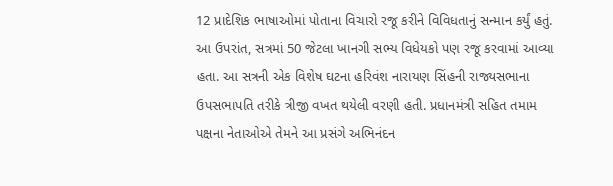12 પ્રાદેશિક ભાષાઓમાં પોતાના વિચારો રજૂ કરીને વિવિધતાનું સન્માન કર્યું હતું. આ ઉપરાંત, સત્રમાં 50 જેટલા ખાનગી સભ્ય વિધેયકો પણ રજૂ કરવામાં આવ્યા હતા. આ સત્રની એક વિશેષ ઘટના હરિવંશ નારાયણ સિંહની રાજ્યસભાના ઉપસભાપતિ તરીકે ત્રીજી વખત થયેલી વરણી હતી. પ્રધાનમંત્રી સહિત તમામ પક્ષના નેતાઓએ તેમને આ પ્રસંગે અભિનંદન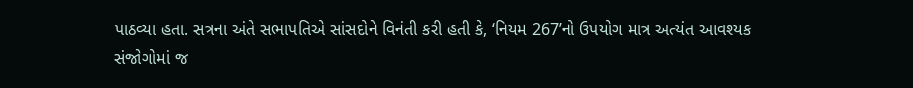પાઠવ્યા હતા. સત્રના અંતે સભાપતિએ સાંસદોને વિનંતી કરી હતી કે, ‘નિયમ 267’નો ઉપયોગ માત્ર અત્યંત આવશ્યક સંજોગોમાં જ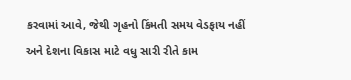કરવામાં આવે, જેથી ગૃહનો કિંમતી સમય વેડફાય નહીં અને દેશના વિકાસ માટે વધુ સારી રીતે કામ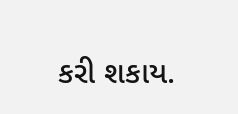કરી શકાય.